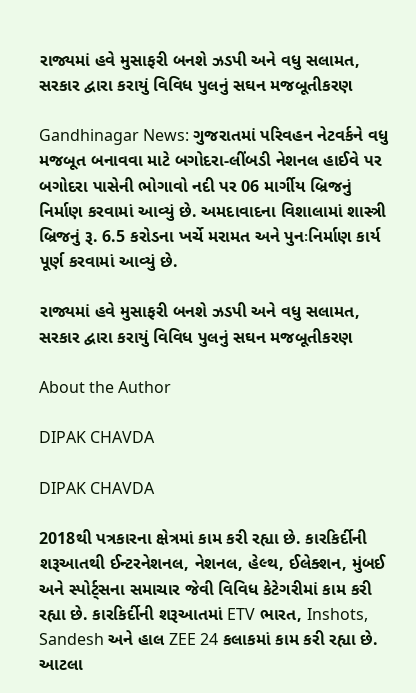રાજ્યમાં હવે મુસાફરી બનશે ઝડપી અને વધુ સલામત, સરકાર દ્વારા કરાયું વિવિધ પુલનું સઘન મજબૂતીકરણ

Gandhinagar News: ગુજરાતમાં પરિવહન નેટવર્કને વધુ મજબૂત બનાવવા માટે બગોદરા-લીંબડી નેશનલ હાઈવે પર બગોદરા પાસેની ભોગાવો નદી પર 06 માર્ગીય બ્રિજનું નિર્માણ કરવામાં આવ્યું છે. અમદાવાદના વિશાલામાં શાસ્ત્રી બ્રિજનું રૂ. 6.5 કરોડના ખર્ચે મરામત અને પુનઃનિર્માણ કાર્ય પૂર્ણ કરવામાં આવ્યું છે.

રાજ્યમાં હવે મુસાફરી બનશે ઝડપી અને વધુ સલામત, સરકાર દ્વારા કરાયું વિવિધ પુલનું સઘન મજબૂતીકરણ

About the Author

DIPAK CHAVDA

DIPAK CHAVDA

2018થી પત્રકારના ક્ષેત્રમાં કામ કરી રહ્યા છે. કારકિર્દીની શરૂઆતથી ઈન્ટરનેશનલ, નેશનલ, હેલ્થ, ઈલેક્શન, મુંબઈ અને સ્પોર્ટ્સના સમાચાર જેવી વિવિધ કેટેગરીમાં કામ કરી રહ્યા છે. કારકિર્દીની શરૂઆતમાં ETV ભારત, Inshots, Sandesh અને હાલ ZEE 24 કલાકમાં કામ કરી રહ્યા છે. આટલા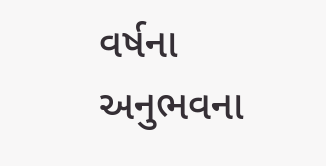વર્ષના અનુભવના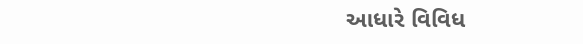આધારે વિવિધ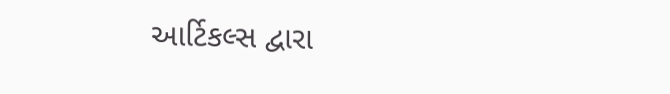આર્ટિકલ્સ દ્વારા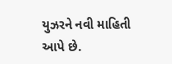યુઝરને નવી માહિતી આપે છે.